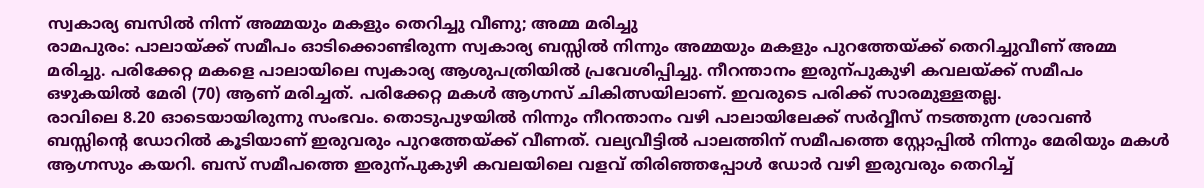സ്വകാര്യ ബസിൽ നിന്ന് അമ്മയും മകളും തെറിച്ചു വീണു; അമ്മ മരിച്ചു
രാമപുരം: പാലായ്ക്ക് സമീപം ഓടിക്കൊണ്ടിരുന്ന സ്വകാര്യ ബസ്സിൽ നിന്നും അമ്മയും മകളും പുറത്തേയ്ക്ക് തെറിച്ചുവീണ് അമ്മ മരിച്ചു. പരിക്കേറ്റ മകളെ പാലായിലെ സ്വകാര്യ ആശുപത്രിയിൽ പ്രവേശിപ്പിച്ചു. നീറന്താനം ഇരുന്പുകുഴി കവലയ്ക്ക് സമീപം ഒഴുകയിൽ മേരി (70) ആണ് മരിച്ചത്. പരിക്കേറ്റ മകൾ ആഗ്നസ് ചികിത്സയിലാണ്. ഇവരുടെ പരിക്ക് സാരമുള്ളതല്ല.
രാവിലെ 8.20 ഓടെയായിരുന്നു സംഭവം. തൊടുപുഴയിൽ നിന്നും നീറന്താനം വഴി പാലായിലേക്ക് സർവ്വീസ് നടത്തുന്ന ശ്രാവൺ ബസ്സിന്റെ ഡോറിൽ കൂടിയാണ് ഇരുവരും പുറത്തേയ്ക്ക് വീണത്. വല്യവീട്ടിൽ പാലത്തിന് സമീപത്തെ സ്റ്റോപ്പിൽ നിന്നും മേരിയും മകൾ ആഗ്നസും കയറി. ബസ് സമീപത്തെ ഇരുന്പുകുഴി കവലയിലെ വളവ് തിരിഞ്ഞപ്പോൾ ഡോർ വഴി ഇരുവരും തെറിച്ച്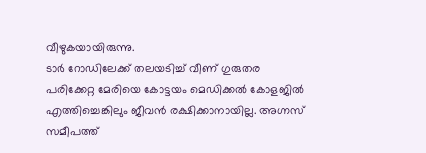വീഴുകയായിരുന്നു.
ടാർ റോഡിലേക്ക് തലയടിച്ച് വീണ് ഗുരുതര പരിക്കേറ്റ മേരിയെ കോട്ടയം മെഡിക്കൽ കോളജിൽ എത്തിച്ചെങ്കിലും ജീവൻ രക്ഷിക്കാനായില്ല. അഗ്നസ് സമീപത്ത്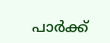പാർക്ക്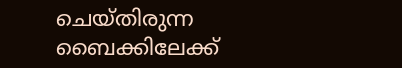ചെയ്തിരുന്ന ബൈക്കിലേക്ക്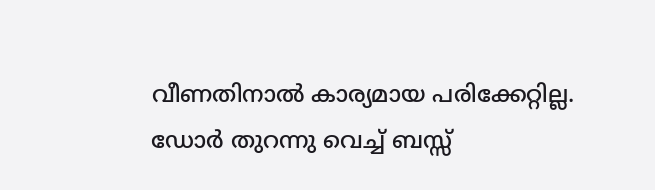വീണതിനാൽ കാര്യമായ പരിക്കേറ്റില്ല. ഡോർ തുറന്നു വെച്ച് ബസ്സ്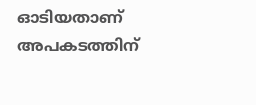ഓടിയതാണ് അപകടത്തിന്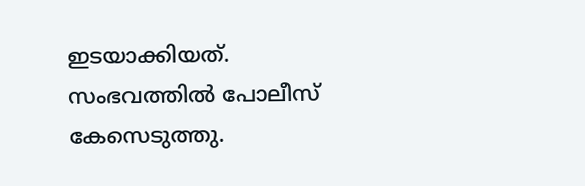ഇടയാക്കിയത്. സംഭവത്തിൽ പോലീസ് കേസെടുത്തു.